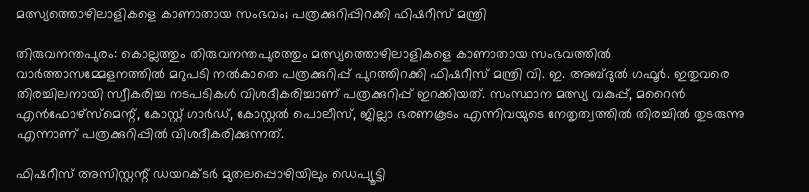മത്സ്യത്തൊഴിലാളികളെ കാണാതായ സംഭവം; പത്രക്കുറിപ്പിറക്കി ഫിഷറീസ് മന്ത്രി

തിരുവനന്തപുരം: കൊല്ലത്തും തിരുവനന്തപുരത്തും മത്സ്യത്തൊഴിലാളികളെ കാണാതായ സംഭവത്തില്‍ വാര്‍ത്താസമ്മേളനത്തില്‍ മറുപടി നല്‍കാതെ പത്രക്കുറിപ്പ് പുറത്തിറക്കി ഫിഷറീസ് മന്ത്രി വി. ഇ. അബ്ദുൽ ഗഫൂർ. ഇതുവരെ തിരച്ചിലനായി സ്വീകരിച്ച നടപടികള്‍ വിശദീകരിച്ചാണ് പത്രക്കുറിപ്പ് ഇറക്കിയത്. സംസ്ഥാന മത്സ്യ വകുപ്പ്, മറൈന്‍ എന്‍ഫോഴ്‌സ്‌മെന്റ്, കോസ്റ്റ് ഗാര്‍ഡ്, കോസ്റ്റല്‍ പൊലീസ്, ജില്ലാ ഭരണകൂടം എന്നിവയുടെ നേതൃത്വത്തില്‍ തിരച്ചില്‍ തുടരുന്നു എന്നാണ് പത്രക്കുറിപ്പില്‍ വിശദീകരിക്കുന്നത്.

ഫിഷറീസ് അസിസ്റ്റന്റ് ഡയറക്ടര്‍ മുതലപ്പൊഴിയിലും ഡെപ്യൂട്ടി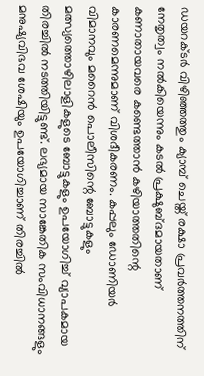ഡയറക്ടര്‍ വിഴിഞ്ഞത്തും ക്യാമ്പ് ചെയ്ത് രക്ഷാ പ്രവര്‍ത്തനത്തിന് നേതൃത്വം നല്‍കിയെന്നും കടല്‍ പ്രക്ഷുബ്ദമായതാണ് കണാതായവരെ കണ്ടെത്താന്‍ കഴിയാത്തതിന്റെ കാരണമെന്നുമാണ് വിശദീകരണം. കപ്പലും ഡോണിയര്‍ വിമാനവും മറൈന്‍ പൊലീസിന്റെ ബോട്ടുകളും മത്സ്യത്തൊഴിലാളികളുടെ ബോട്ടുകളും ഉപയോഗിച്ച് വ്യാപകമായ തിരച്ചില്‍ നടത്തിയിട്ടുണ്ട്. ലഭ്യമായ സാങ്കേതിക സംവിധാനങ്ങളും മനുഷ്യവിഭവ ശേഷിയും ഉപയോഗിച്ചാണ് തിരച്ചില്‍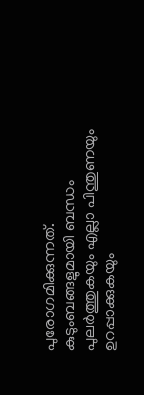പുരോഗമിക്കുന്നത്. കുടുംബങ്ങളുമായി ബന്ധം പുലര്‍ത്തുകയും എല്ലാ പിന്തുണയും ഉറപ്പാക്കുകയും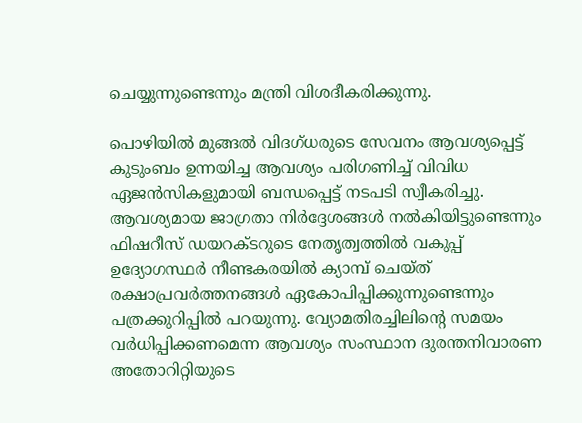ചെയ്യുന്നുണ്ടെന്നും മന്ത്രി വിശദീകരിക്കുന്നു.

പൊഴിയില്‍ മുങ്ങല്‍ വിദഗ്ധരുടെ സേവനം ആവശ്യപ്പെട്ട് കുടുംബം ഉന്നയിച്ച ആവശ്യം പരിഗണിച്ച് വിവിധ ഏജന്‍സികളുമായി ബന്ധപ്പെട്ട് നടപടി സ്വീകരിച്ചു. ആവശ്യമായ ജാഗ്രതാ നിര്‍ദ്ദേശങ്ങള്‍ നല്‍കിയിട്ടുണ്ടെന്നും ഫിഷറീസ് ഡയറക്ടറുടെ നേതൃത്വത്തില്‍ വകുപ്പ് ഉദ്യോഗസ്ഥര്‍ നീണ്ടകരയില്‍ ക്യാമ്പ് ചെയ്ത് രക്ഷാപ്രവര്‍ത്തനങ്ങള്‍ ഏകോപിപ്പിക്കുന്നുണ്ടെന്നും പത്രക്കുറിപ്പില്‍ പറയുന്നു. വ്യോമതിരച്ചിലിന്റെ സമയം വര്‍ധിപ്പിക്കണമെന്ന ആവശ്യം സംസ്ഥാന ദുരന്തനിവാരണ അതോറിറ്റിയുടെ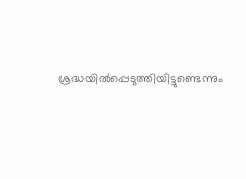ശ്രദ്ധയില്‍പ്പെടുത്തിയിട്ടുണ്ടെന്നും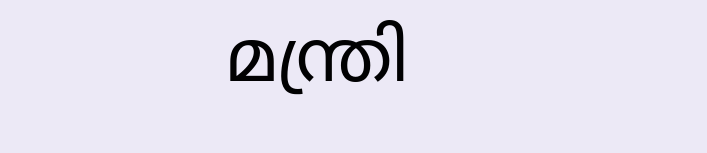മന്ത്രി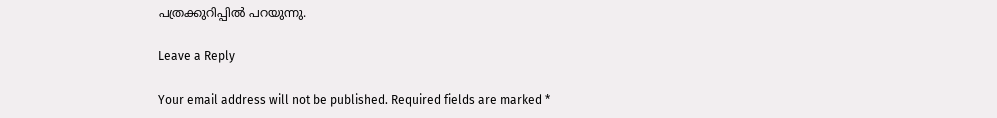പത്രക്കുറിപ്പില്‍ പറയുന്നു.

Leave a Reply

Your email address will not be published. Required fields are marked *